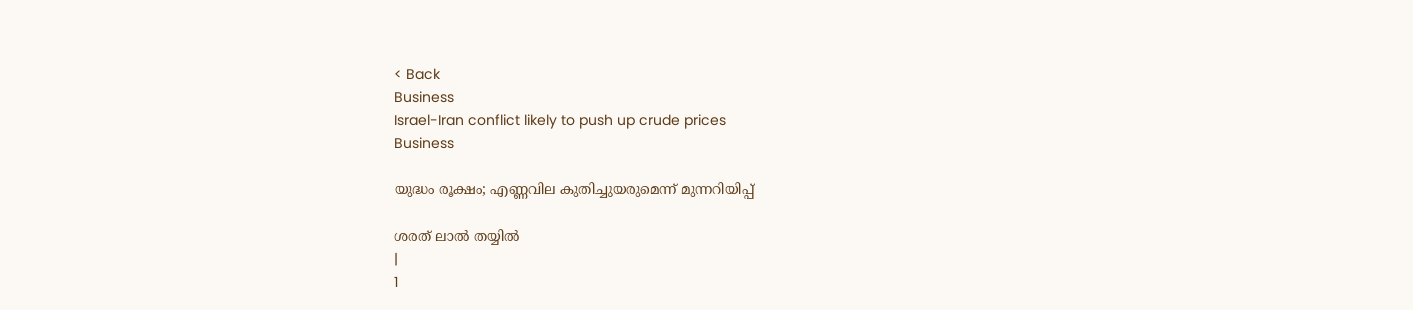< Back
Business
Israel-Iran conflict likely to push up crude prices
Business

യുദ്ധം രൂക്ഷം; എണ്ണവില കുതിച്ചുയരുമെന്ന് മുന്നറിയിപ്പ്

ശരത് ലാൽ തയ്യിൽ
|
1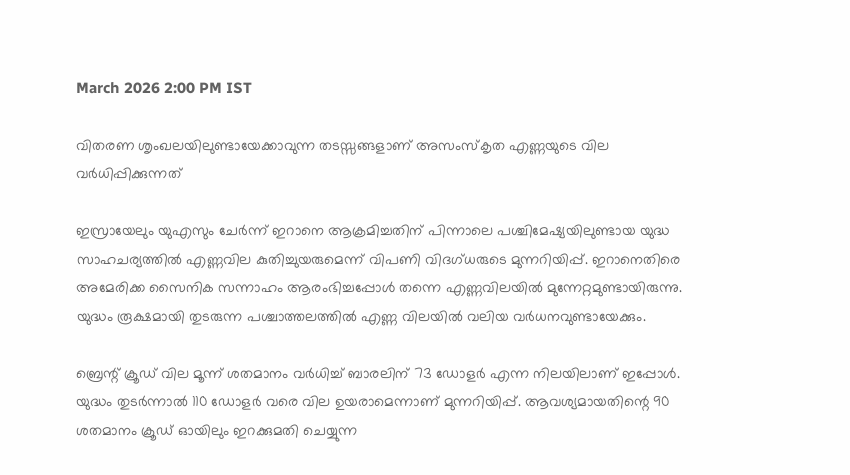March 2026 2:00 PM IST

വിതരണ ശൃംഖലയിലുണ്ടായേക്കാവുന്ന തടസ്സങ്ങളാണ് അസംസ്‌കൃത എണ്ണയുടെ വില വര്‍ധിപ്പിക്കുന്നത്

ഇസ്രായേലും യുഎസും ചേര്‍ന്ന് ഇറാനെ ആക്രമിച്ചതിന് പിന്നാലെ പശ്ചിമേഷ്യയിലുണ്ടായ യുദ്ധ സാഹചര്യത്തില്‍ എണ്ണവില കുതിച്ചുയരുമെന്ന് വിപണി വിദഗ്ധരുടെ മുന്നറിയിപ്പ്. ഇറാനെതിരെ അമേരിക്ക സൈനിക സന്നാഹം ആരംഭിച്ചപ്പോള്‍ തന്നെ എണ്ണവിലയില്‍ മുന്നേറ്റമുണ്ടായിരുന്നു. യുദ്ധം രൂക്ഷമായി തുടരുന്ന പശ്ചാത്തലത്തില്‍ എണ്ണ വിലയില്‍ വലിയ വര്‍ധനവുണ്ടായേക്കും.

ബ്രെന്റ് ക്രൂഡ് വില മൂന്ന് ശതമാനം വര്‍ധിച്ച് ബാരലിന് 73 ഡോളര്‍ എന്ന നിലയിലാണ് ഇപ്പോള്‍. യുദ്ധം തുടര്‍ന്നാല്‍ 110 ഡോളര്‍ വരെ വില ഉയരാമെന്നാണ് മുന്നറിയിപ്പ്. ആവശ്യമായതിന്റെ 90 ശതമാനം ക്രൂഡ് ഓയിലും ഇറക്കുമതി ചെയ്യുന്ന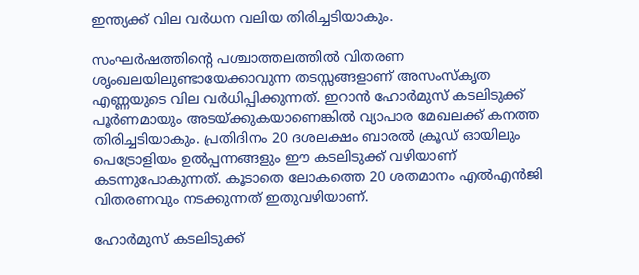ഇന്ത്യക്ക് വില വര്‍ധന വലിയ തിരിച്ചടിയാകും.

സംഘര്‍ഷത്തിന്റെ പശ്ചാത്തലത്തില്‍ വിതരണ ശൃംഖലയിലുണ്ടായേക്കാവുന്ന തടസ്സങ്ങളാണ് അസംസ്‌കൃത എണ്ണയുടെ വില വര്‍ധിപ്പിക്കുന്നത്. ഇറാന്‍ ഹോര്‍മുസ് കടലിടുക്ക് പൂര്‍ണമായും അടയ്ക്കുകയാണെങ്കില്‍ വ്യാപാര മേഖലക്ക് കനത്ത തിരിച്ചടിയാകും. പ്രതിദിനം 20 ദശലക്ഷം ബാരല്‍ ക്രൂഡ് ഓയിലും പെട്രോളിയം ഉല്‍പ്പന്നങ്ങളും ഈ കടലിടുക്ക് വഴിയാണ് കടന്നുപോകുന്നത്. കൂടാതെ ലോകത്തെ 20 ശതമാനം എല്‍എന്‍ജി വിതരണവും നടക്കുന്നത് ഇതുവഴിയാണ്.

ഹോര്‍മുസ് കടലിടുക്ക്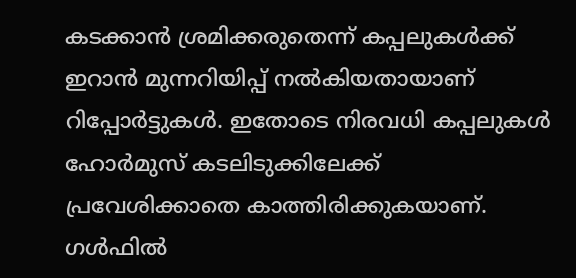കടക്കാന്‍ ശ്രമിക്കരുതെന്ന് കപ്പലുകള്‍ക്ക് ഇറാന്‍ മുന്നറിയിപ്പ് നല്‍കിയതായാണ് റിപ്പോര്‍ട്ടുകള്‍. ഇതോടെ നിരവധി കപ്പലുകള്‍ ഹോര്‍മുസ് കടലിടുക്കിലേക്ക് പ്രവേശിക്കാതെ കാത്തിരിക്കുകയാണ്. ഗള്‍ഫില്‍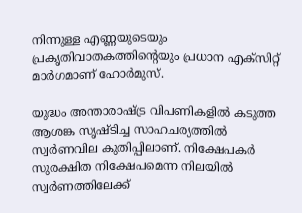നിന്നുള്ള എണ്ണയുടെയും പ്രകൃതിവാതകത്തിന്റെയും പ്രധാന എക്സിറ്റ് മാര്‍ഗമാണ് ഹോര്‍മുസ്.

യുദ്ധം അന്താരാഷ്ട്ര വിപണികളില്‍ കടുത്ത ആശങ്ക സൃഷ്ടിച്ച സാഹചര്യത്തില്‍ സ്വര്‍ണവില കുതിപ്പിലാണ്. നിക്ഷേപകര്‍ സുരക്ഷിത നിക്ഷേപമെന്ന നിലയില്‍ സ്വര്‍ണത്തിലേക്ക്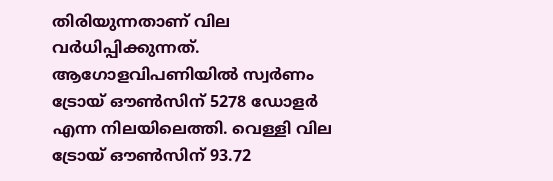തിരിയുന്നതാണ് വില വര്‍ധിപ്പിക്കുന്നത്. ആഗോളവിപണിയില്‍ സ്വര്‍ണം ട്രോയ് ഔണ്‍സിന് 5278 ഡോളര്‍ എന്ന നിലയിലെത്തി. വെള്ളി വില ട്രോയ് ഔണ്‍സിന് 93.72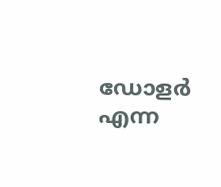ഡോളര്‍ എന്ന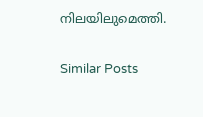നിലയിലുമെത്തി.

Similar Posts